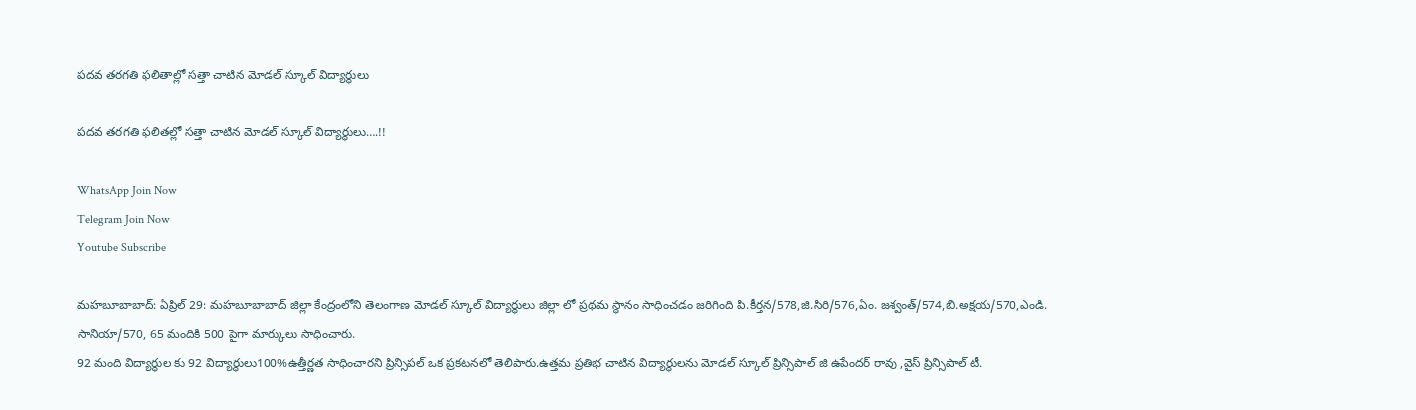పదవ తరగతి ఫలితాల్లో సత్తా చాటిన మోడల్ స్కూల్ విద్యార్థులు

పదవ తరగతి ఫలితల్లో సత్తా చాటిన మోడల్ స్కూల్ విద్యార్థులు….!!

WhatsApp Join Now
Telegram Join Now
Youtube Subscribe

మహబూబాబాద్: ఏప్రిల్ 29: మహబూబాబాద్ జిల్లా కేంద్రంలోని తెలంగాణ మోడల్ స్కూల్ విద్యార్థులు జిల్లా లో ప్రథమ స్థానం సాధించడం జరిగింది పి.కీర్తన/578,జి.సిరి/576,ఏం. జశ్వంత్/574,బి.అక్షయ/570,ఎండి. సానియా/570, 65 మందికి 500 పైగా మార్కులు సాధించారు.
92 మంది విద్యార్థుల కు 92 విద్యార్థులు100%ఉత్తీర్ణత సాధించారని ప్రిన్సిపల్ ఒక ప్రకటనలో తెలిపారు.ఉత్తమ ప్రతిభ చాటిన విద్యార్థులను మోడల్ స్కూల్ ప్రిన్సిపాల్ జి ఉపేందర్ రావు ,వైస్ ప్రిన్సిపాల్ టీ.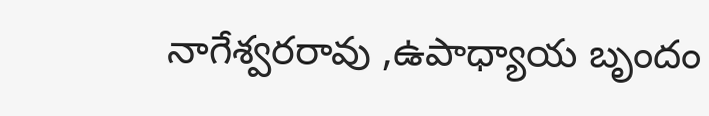నాగేశ్వరరావు ,ఉపాధ్యాయ బృందం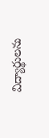విద్యార్థులను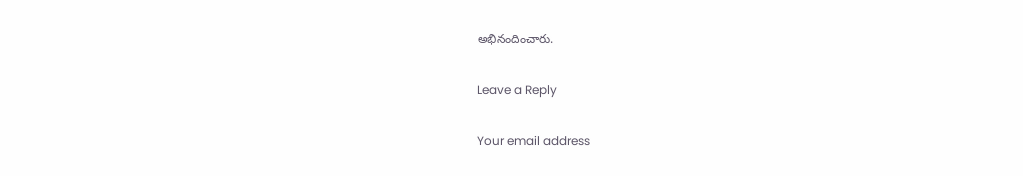అభినందించారు.

Leave a Reply

Your email address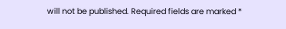will not be published. Required fields are marked *